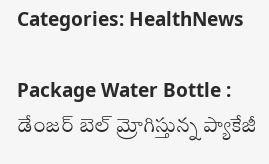Categories: HealthNews

Package Water Bottle : డేంజర్ బెల్ మ్రోగిస్తున్న ప్యాకేజీ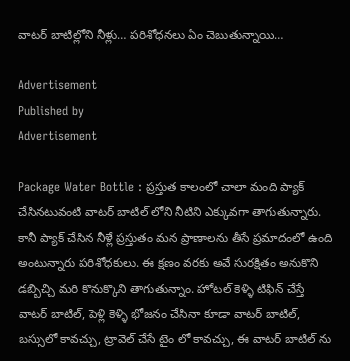వాటర్ బాటిల్లోని నీళ్లు… పరిశోధనలు ఏం చెబుతున్నాయి…

Advertisement
Published by
Advertisement

Package Water Bottle : ప్రస్తుత కాలంలో చాలా మంది ప్యాక్ చేసినటువంటి వాటర్ బాటిల్ లోని నీటిని ఎక్కువగా తాగుతున్నారు. కానీ ప్యాక్ చేసిన నీళ్లే ప్రస్తుతం మన ప్రాణాలను తీసే ప్రమాదంలో ఉంది అంటున్నారు పరిశోధకులు. ఈ క్షణం వరకు అవే సురక్షితం అనుకొని డబ్బిచ్చి మరి కొనుక్కొని తాగుతున్నాం. హోటల్ కెళ్ళి టిఫిన్ చేస్తే వాటర్ బాటిల్, పెళ్లి కెళ్ళి భోజనం చేసినా కూడా వాటర్ బాటిల్, బస్సులో కావచ్చు, ట్రావెల్ చేసే టైం లో కావచ్చు, ఈ వాటర్ బాటిల్ ను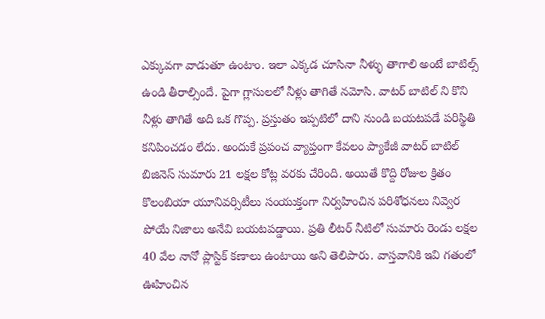ఎక్కువగా వాడుతూ ఉంటాం. ఇలా ఎక్కడ చూసినా నీళ్ళు తాగాలి అంటే బాటిల్స్ ఉండి తీరాల్సిందే. పైగా గ్లాసులలో నీళ్లు తాగితే నమోసి. వాటర్ బాటిల్ ని కొని నీళ్లు తాగితే అది ఒక గొప్ప. ప్రస్తుతం ఇప్పటిలో దాని నుండి బయటపడే పరిస్థితి కనిపించడం లేదు. అందుకే ప్రపంచ వ్యాప్తంగా కేవలం ప్యాకేజీ వాటర్ బాటిల్ బిజినెస్ సుమారు 21 లక్షల కోట్ల వరకు చేరింది. అయితే కొద్ది రోజుల క్రితం కొలంబియా యూనివర్సిటీలు సంయుక్తంగా నిర్వహించిన పరిశోధనలు నివ్వెర పోయే నిజాలు అనేవి బయటపడ్డాయి. ప్రతి లీటర్ నీటిలో సుమారు రెండు లక్షల 40 వేల నానో ప్లాస్టిక్ కణాలు ఉంటాయి అని తెలిపారు. వాస్తవానికి ఇవి గతంలో ఊహించిన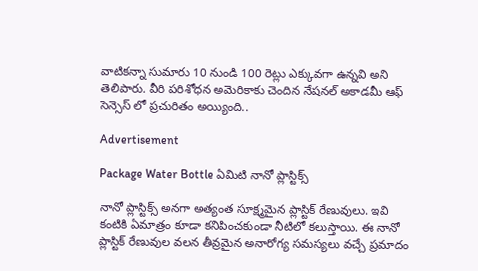వాటికన్నా సుమారు 10 నుండి 100 రెట్లు ఎక్కువగా ఉన్నవి అని తెలిపారు. వీరి పరిశోధన అమెరికాకు చెందిన నేషనల్ అకాడమీ ఆఫ్ సెన్సెస్ లో ప్రచురితం అయ్యింది..

Advertisement

Package Water Bottle ఏమిటి నానో ప్లాస్టిక్స్

నానో ప్లాస్టిక్స్ అనగా అత్యంత సూక్ష్మమైన ప్లాస్టిక్ రేణువులు. ఇవి కంటికి ఏమాత్రం కూడా కనిపించకుండా నీటిలో కలుస్తాయి. ఈ నానో ప్లాస్టిక్ రేణువుల వలన తీవ్రమైన అనారోగ్య సమస్యలు వచ్చే ప్రమాదం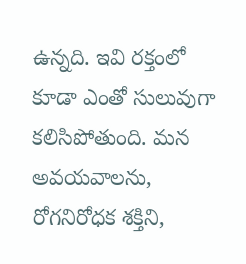ఉన్నది. ఇవి రక్తంలో కూడా ఎంతో సులువుగా కలిసిపోతుంది. మన అవయవాలను, రోగనిరోధక శక్తిని,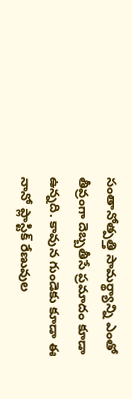సంతానోత్పత్తి సామర్థ్యాన్ని ఎంతో తీవ్రంగా దెబ్బతీసే ప్రమాదం కూడా ఉన్నది. కావున గుండెకు కూడా ఈ నానో ప్లాస్టిక్ రేణువుల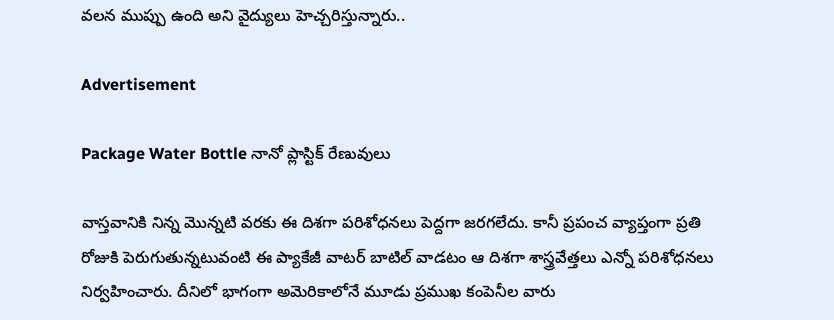వలన ముప్పు ఉంది అని వైద్యులు హెచ్చరిస్తున్నారు..

Advertisement

Package Water Bottle నానో ప్లాస్టిక్ రేణువులు

వాస్తవానికి నిన్న మొన్నటి వరకు ఈ దిశగా పరిశోధనలు పెద్దగా జరగలేదు. కానీ ప్రపంచ వ్యాప్తంగా ప్రతి రోజుకి పెరుగుతున్నటువంటి ఈ ప్యాకేజీ వాటర్ బాటిల్ వాడటం ఆ దిశగా శాస్త్రవేత్తలు ఎన్నో పరిశోధనలు నిర్వహించారు. దీనిలో భాగంగా అమెరికాలోనే మూడు ప్రముఖ కంపెనీల వారు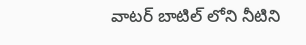వాటర్ బాటిల్ లోని నీటిని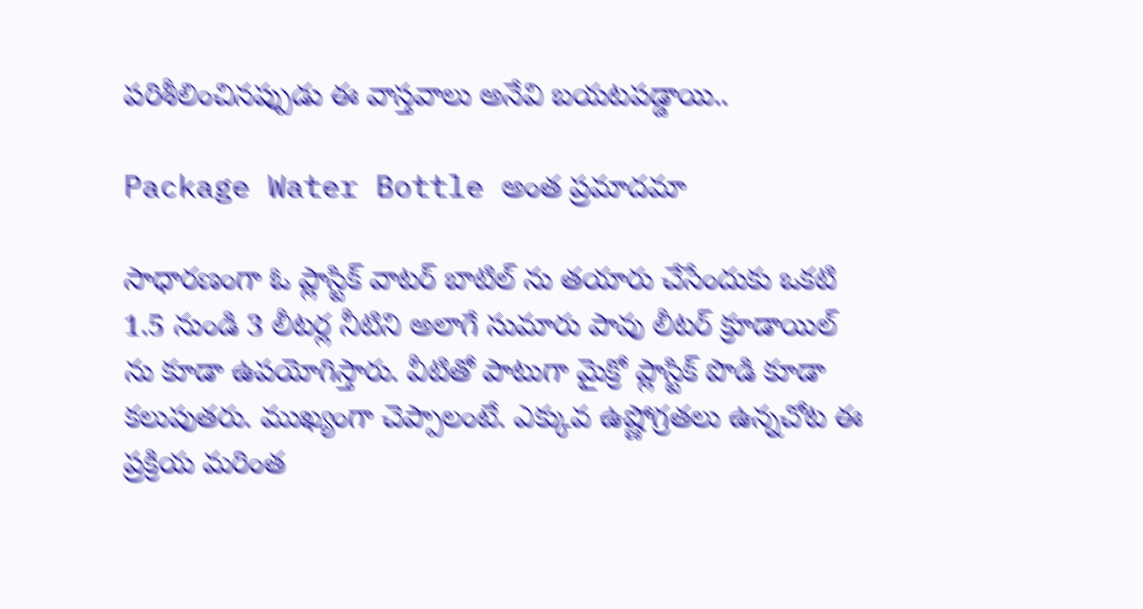పరిశీలించినప్పుడు ఈ వాస్తవాలు అనేవి బయటపడ్డాయి..

Package Water Bottle అంత ప్రమాదమా

సాధారణంగా ఓ ప్లాస్టిక్ వాటర్ బాటిల్ ను తయారు చేసేందుకు ఒకటి 1.5 నుండి 3 లీటర్ల నీటిని అలాగే సుమారు పావు లీటర్ క్రూడాయిల్ ను కూడా ఉపయోగిస్తారు. వీటితో పాటుగా మైక్రో ప్లాస్టిక్ పొడి కూడా కలుపుతరు. ముఖ్యంగా చెప్పాలంటే. ఎక్కువ ఉష్ణోగ్రతలు ఉన్నచోట ఈ ప్రక్రియ మరింత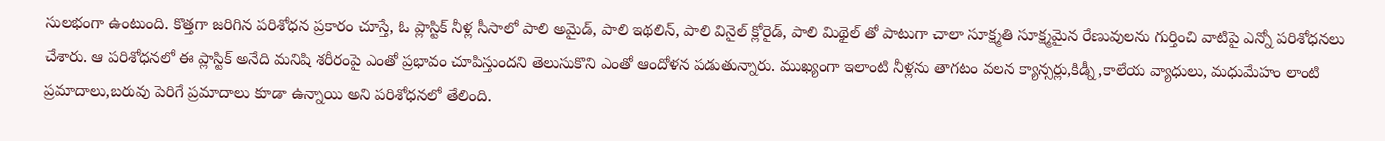సులభంగా ఉంటుంది. కొత్తగా జరిగిన పరిశోధన ప్రకారం చూస్తే, ఓ ప్లాస్టిక్ నీళ్ల సీసాలో పాలి అమైడ్, పాలి ఇథలిన్, పాలి వినైల్ క్లోరైడ్, పాలి మిథైల్ తో పాటుగా చాలా సూక్ష్మతి సూక్ష్మమైన రేణువులను గుర్తించి వాటిపై ఎన్నో పరిశోధనలు చేశారు. ఆ పరిశోధనలో ఈ ప్లాస్టిక్ అనేది మనిషి శరీరంపై ఎంతో ప్రభావం చూపిస్తుందని తెలుసుకొని ఎంతో ఆందోళన పడుతున్నారు. ముఖ్యంగా ఇలాంటి నీళ్లను తాగటం వలన క్యాన్సర్లు,కిడ్నీ,కాలేయ వ్యాధులు, మధుమేహం లాంటి ప్రమాదాలు,బరువు పెరిగే ప్రమాదాలు కూడా ఉన్నాయి అని పరిశోధనలో తేలింది.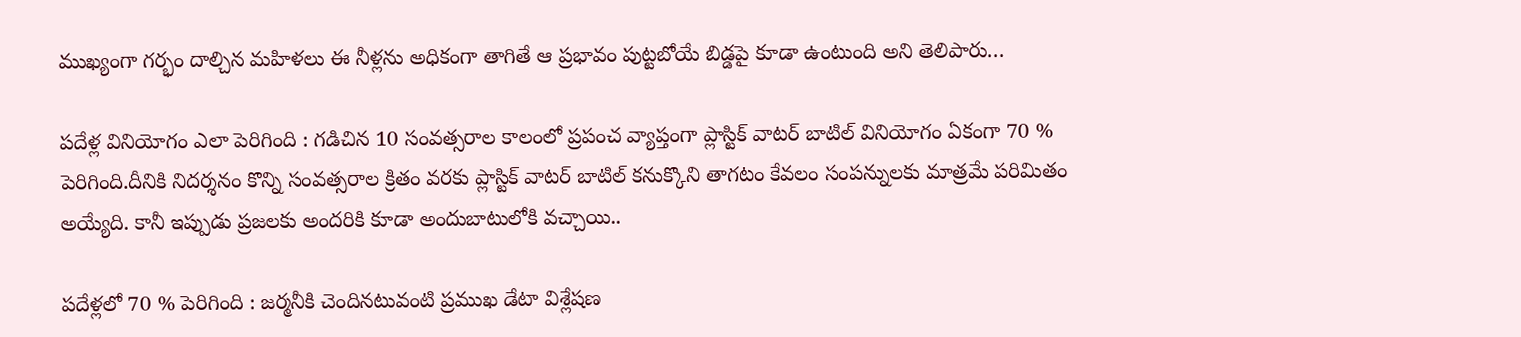ముఖ్యంగా గర్భం దాల్చిన మహిళలు ఈ నీళ్లను అధికంగా తాగితే ఆ ప్రభావం పుట్టబోయే బిడ్డపై కూడా ఉంటుంది అని తెలిపారు…

పదేళ్ల వినియోగం ఎలా పెరిగింది : గడిచిన 10 సంవత్సరాల కాలంలో ప్రపంచ వ్యాప్తంగా ప్లాస్టిక్ వాటర్ బాటిల్ వినియోగం ఏకంగా 70 % పెరిగింది.దీనికి నిదర్శనం కొన్ని సంవత్సరాల క్రితం వరకు ప్లాస్టిక్ వాటర్ బాటిల్ కనుక్కొని తాగటం కేవలం సంపన్నులకు మాత్రమే పరిమితం అయ్యేది. కానీ ఇప్పుడు ప్రజలకు అందరికి కూడా అందుబాటులోకి వచ్చాయి..

పదేళ్లలో 70 % పెరిగింది : జర్మనీకి చెందినటువంటి ప్రముఖ డేటా విశ్లేషణ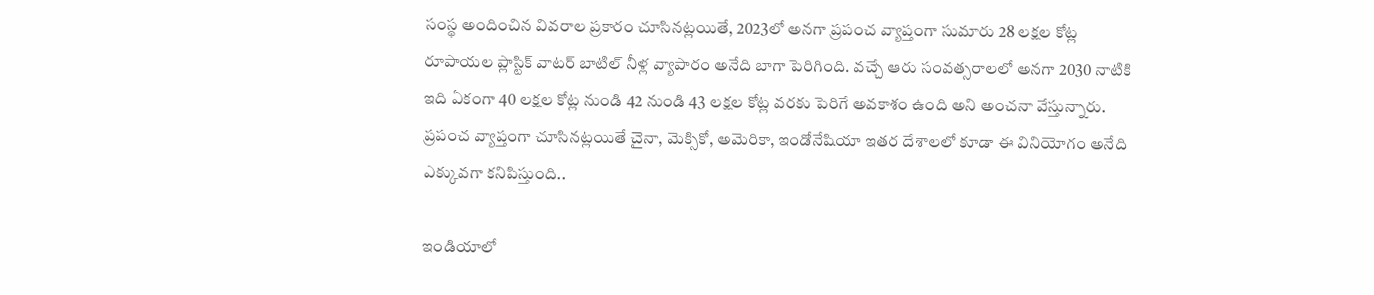సంస్థ అందించిన వివరాల ప్రకారం చూసినట్లయితే, 2023లో అనగా ప్రపంచ వ్యాప్తంగా సుమారు 28 లక్షల కోట్ల రూపాయల ప్లాస్టిక్ వాటర్ బాటిల్ నీళ్ల వ్యాపారం అనేది బాగా పెరిగింది. వచ్చే ఆరు సంవత్సరాలలో అనగా 2030 నాటికి ఇది ఏకంగా 40 లక్షల కోట్ల నుండి 42 నుండి 43 లక్షల కోట్ల వరకు పెరిగే అవకాశం ఉంది అని అంచనా వేస్తున్నారు. ప్రపంచ వ్యాప్తంగా చూసినట్లయితే చైనా, మెక్సికో, అమెరికా, ఇండోనేషియా ఇతర దేశాలలో కూడా ఈ వినియోగం అనేది ఎక్కువగా కనిపిస్తుంది..

ఇండియాలో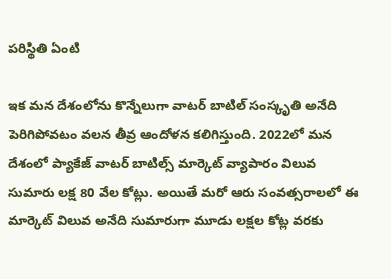పరిస్థితి ఏంటి

ఇక మన దేశంలోను కొన్నేలుగా వాటర్ బాటిల్ సంస్కృతి అనేది పెరిగిపోవటం వలన తీవ్ర ఆందోళన కలిగిస్తుంది. 2022లో మన దేశంలో ప్యాకేజ్ వాటర్ బాటిల్స్ మార్కెట్ వ్యాపారం విలువ సుమారు లక్ష 80 వేల కోట్లు. అయితే మరో ఆరు సంవత్సరాలలో ఈ మార్కెట్ విలువ అనేది సుమారుగా మూడు లక్షల కోట్ల వరకు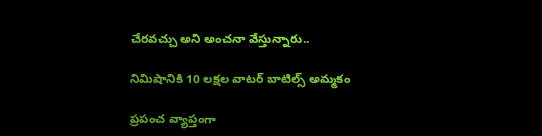చేరవచ్చు అని అంచనా వేస్తున్నారు..

నిమిషానికి 10 లక్షల వాటర్ బాటిల్స్ అమ్మకం

ప్రపంచ వ్యాప్తంగా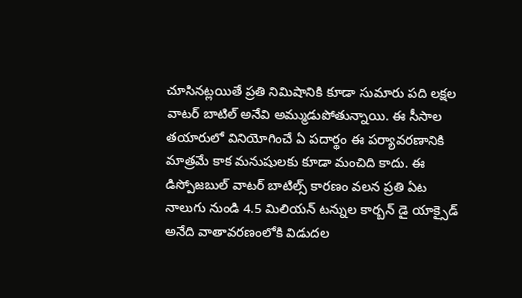చూసినట్లయితే ప్రతి నిమిషానికి కూడా సుమారు పది లక్షల వాటర్ బాటిల్ అనేవి అమ్ముడుపోతున్నాయి. ఈ సీసాల తయారులో వినియోగించే ఏ పదార్థం ఈ పర్యావరణానికి మాత్రమే కాక మనుషులకు కూడా మంచిది కాదు. ఈ డిస్పోజబుల్ వాటర్ బాటిల్స్ కారణం వలన ప్రతి ఏట నాలుగు నుండి 4.5 మిలియన్ టన్నుల కార్బన్ డై యాక్సైడ్ అనేది వాతావరణంలోకి విడుదల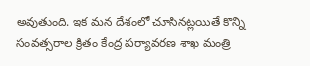అవుతుంది. ఇక మన దేశంలో చూసినట్లయితే కొన్ని సంవత్సరాల క్రితం కేంద్ర పర్యావరణ శాఖ మంత్రి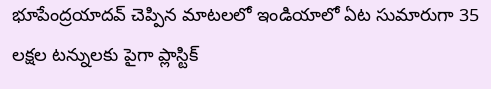భూపేంద్రయాదవ్ చెప్పిన మాటలలో ఇండియాలో ఏట సుమారుగా 35 లక్షల టన్నులకు పైగా ప్లాస్టిక్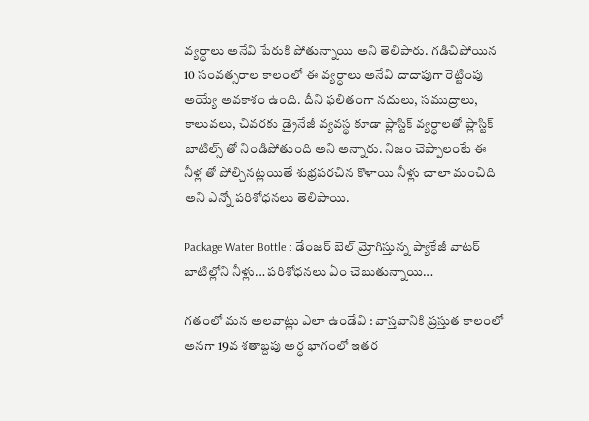వ్యర్ధాలు అనేవి పేరుకి పోతున్నాయి అని తెలిపారు. గడిచిపోయిన 10 సంవత్సరాల కాలంలో ఈ వ్యర్ధాలు అనేవి దాదాపుగా రెట్టింపు అయ్యే అవకాశం ఉంది. దీని ఫలితంగా నదులు, సముద్రాలు, కాలువలు, చివరకు డ్రైనేజీ వ్యవస్థ కూడా ప్లాస్టిక్ వ్యర్ధాలతో ప్లాస్టిక్ బాటిల్స్ తో నిండిపోతుంది అని అన్నారు. నిజం చెప్పాలంటే ఈ నీళ్ల తో పోల్చినట్లయితే శుభ్రపరచిన కొళాయి నీళ్లు చాలా మంచిది అని ఎన్నో పరిశోధనలు తెలిపాయి.

Package Water Bottle : డేంజర్ బెల్ మ్రోగిస్తున్న ప్యాకేజీ వాటర్ బాటిల్లోని నీళ్లు… పరిశోధనలు ఏం చెబుతున్నాయి…

గతంలో మన అలవాట్లు ఎలా ఉండేవి : వాస్తవానికి ప్రస్తుత కాలంలో అనగా 19వ శతాబ్దపు అర్ధ భాగంలో ఇతర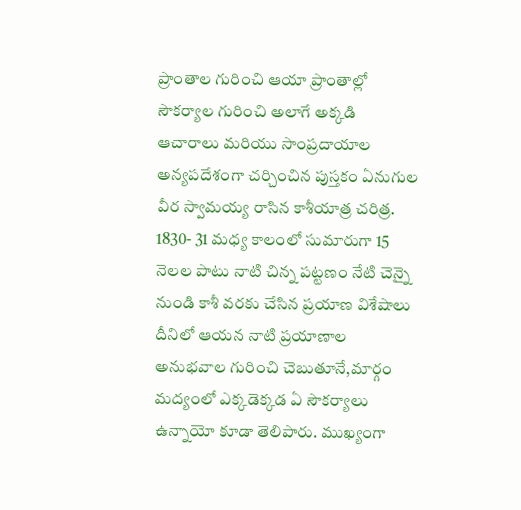ప్రాంతాల గురించి ఆయా ప్రాంతాల్లో సౌకర్యాల గురించి అలాగే అక్కడి ఆచారాలు మరియు సాంప్రదాయాల అన్యపదేశంగా చర్చించిన పుస్తకం ఏనుగుల వీర స్వామయ్య రాసిన కాశీయాత్ర చరిత్ర. 1830- 31 మధ్య కాలంలో సుమారుగా 15 నెలల పాటు నాటి చిన్న పట్టణం నేటి చెన్నై నుండి కాశీ వరకు చేసిన ప్రయాణ విశేషాలు దీనిలో ఆయన నాటి ప్రయాణాల అనుభవాల గురించి చెబుతూనే,మార్గం మద్యంలో ఎక్కడెక్కడ ఏ సౌకర్యాలు ఉన్నాయో కూడా తెలిపారు. ముఖ్యంగా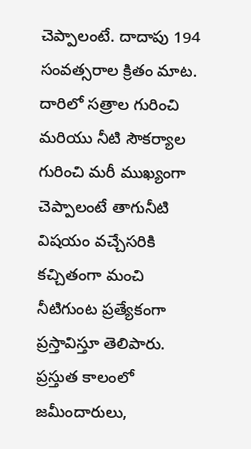చెప్పాలంటే. దాదాపు 194 సంవత్సరాల క్రితం మాట. దారిలో సత్రాల గురించి మరియు నీటి సౌకర్యాల గురించి మరీ ముఖ్యంగా చెప్పాలంటే తాగునీటి విషయం వచ్చేసరికి కచ్చితంగా మంచి నీటిగుంట ప్రత్యేకంగా ప్రస్తావిస్తూ తెలిపారు. ప్రస్తుత కాలంలో జమీందారులు,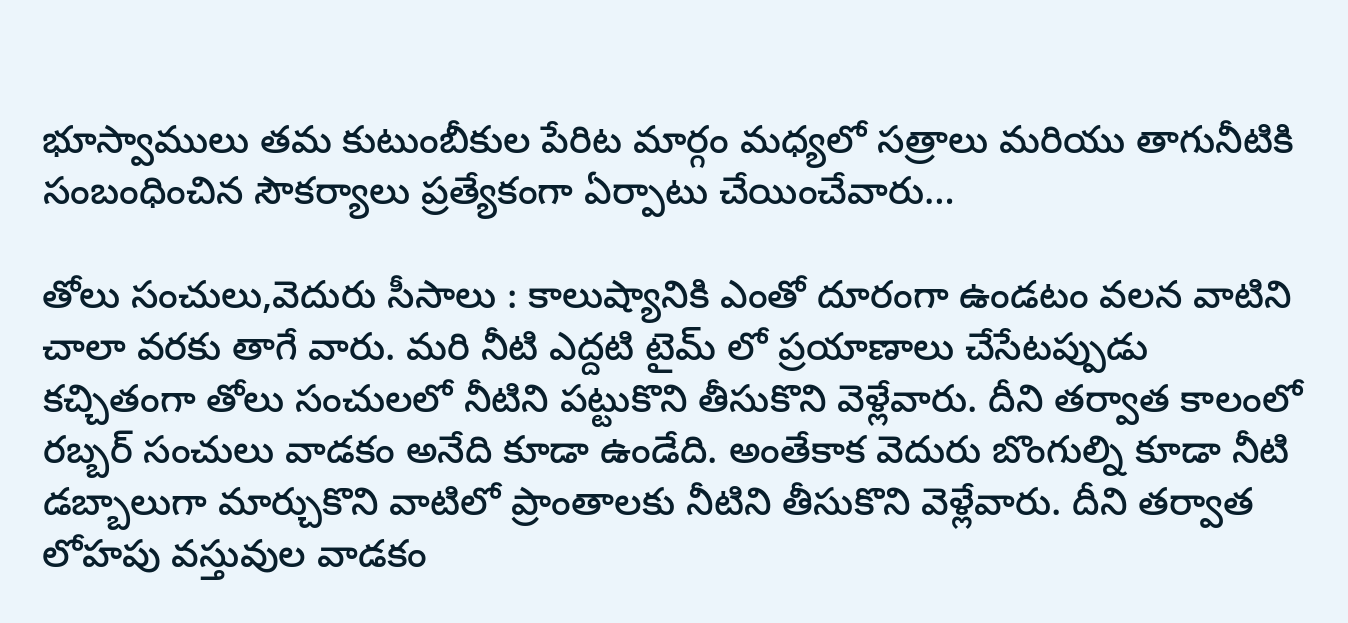భూస్వాములు తమ కుటుంబీకుల పేరిట మార్గం మధ్యలో సత్రాలు మరియు తాగునీటికి సంబంధించిన సౌకర్యాలు ప్రత్యేకంగా ఏర్పాటు చేయించేవారు…

తోలు సంచులు,వెదురు సీసాలు : కాలుష్యానికి ఎంతో దూరంగా ఉండటం వలన వాటిని చాలా వరకు తాగే వారు. మరి నీటి ఎద్దటి టైమ్ లో ప్రయాణాలు చేసేటప్పుడు కచ్చితంగా తోలు సంచులలో నీటిని పట్టుకొని తీసుకొని వెళ్లేవారు. దీని తర్వాత కాలంలో రబ్బర్ సంచులు వాడకం అనేది కూడా ఉండేది. అంతేకాక వెదురు బొంగుల్ని కూడా నీటి డబ్బాలుగా మార్చుకొని వాటిలో ప్రాంతాలకు నీటిని తీసుకొని వెళ్లేవారు. దీని తర్వాత లోహపు వస్తువుల వాడకం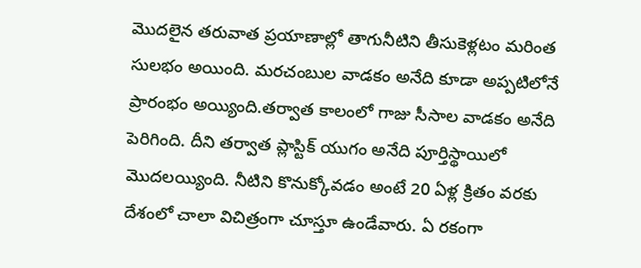మొదలైన తరువాత ప్రయాణాల్లో తాగునీటిని తీసుకెళ్లటం మరింత సులభం అయింది. మరచంబుల వాడకం అనేది కూడా అప్పటిలోనే ప్రారంభం అయ్యింది.తర్వాత కాలంలో గాజు సీసాల వాడకం అనేది పెరిగింది. దీని తర్వాత ప్లాస్టిక్ యుగం అనేది పూర్తిస్థాయిలో మొదలయ్యింది. నీటిని కొనుక్కోవడం అంటే 20 ఏళ్ల క్రితం వరకు దేశంలో చాలా విచిత్రంగా చూస్తూ ఉండేవారు. ఏ రకంగా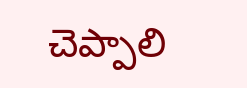చెప్పాలి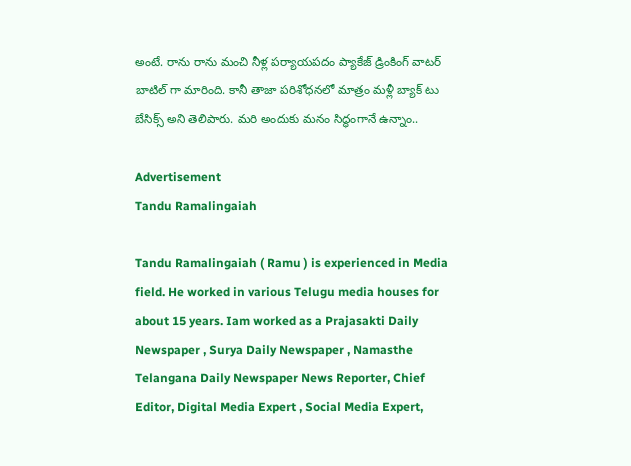అంటే. రాను రాను మంచి నీళ్ల పర్యాయపదం ప్యాకేజ్ డ్రింకింగ్ వాటర్ బాటిల్ గా మారింది. కానీ తాజా పరిశోధనలో మాత్రం మళ్లీ బ్యాక్ టు బేసిక్స్ అని తెలిపారు. మరి అందుకు మనం సిద్ధంగానే ఉన్నాం..

Advertisement
Tandu Ramalingaiah

Tandu Ramalingaiah ( Ramu ) is experienced in Media field. He worked in various Telugu media houses for about 15 years. Iam worked as a Prajasakti Daily Newspaper , Surya Daily Newspaper , Namasthe Telangana Daily Newspaper News Reporter, Chief Editor, Digital Media Expert , Social Media Expert,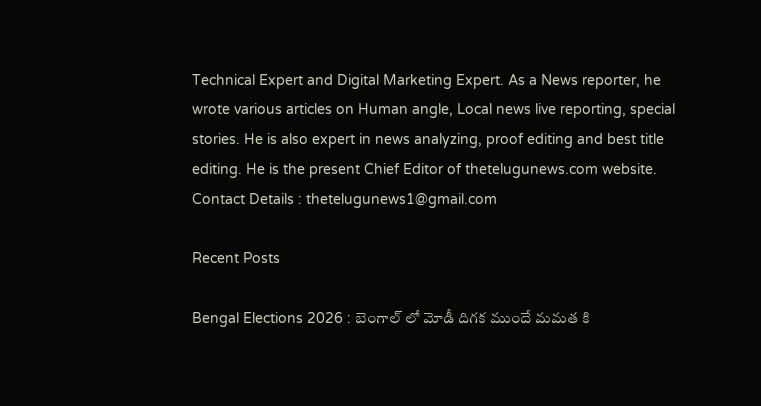Technical Expert and Digital Marketing Expert. As a News reporter, he wrote various articles on Human angle, Local news live reporting, special stories. He is also expert in news analyzing, proof editing and best title editing. He is the present Chief Editor of thetelugunews.com website. Contact Details : thetelugunews1@gmail.com

Recent Posts

Bengal Elections 2026 : బెంగాల్ లో మోడీ దిగక ముందే మమత కి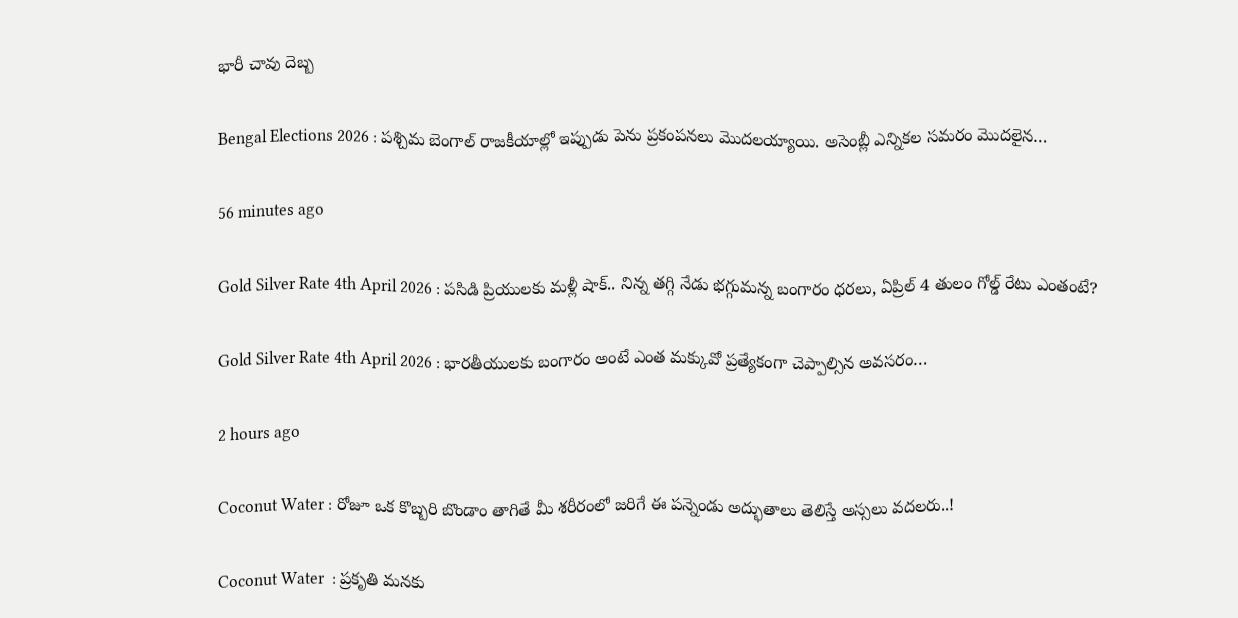భారీ చావు దెబ్బ

Bengal Elections 2026 : పశ్చిమ బెంగాల్ రాజకీయాల్లో ఇప్పుడు పెను ప్రకంపనలు మొదలయ్యాయి. అసెంబ్లీ ఎన్నికల సమరం మొదలైన…

56 minutes ago

Gold Silver Rate 4th April 2026 : పసిడి ప్రియులకు మళ్లీ షాక్.. నిన్న తగ్గి నేడు భగ్గుమన్న బంగారం ధరలు, ఏప్రిల్ 4 తులం గోల్డ్ రేటు ఎంతంటే?

Gold Silver Rate 4th April 2026 : భారతీయులకు బంగారం అంటే ఎంత మక్కువో ప్రత్యేకంగా చెప్పాల్సిన అవసరం…

2 hours ago

Coconut Water : రోజూ ఒక కొబ్బరి బొండాం తాగితే మీ శరీరంలో జరిగే ఈ పన్నెండు అద్భుతాలు తెలిస్తే అస్సలు వదలరు..!

Coconut Water  : ప్రకృతి మనకు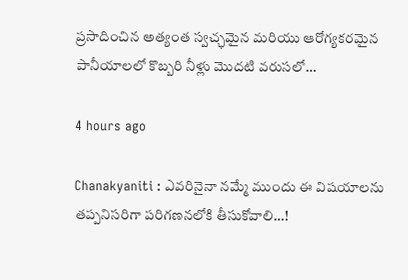ప్రసాదించిన అత్యంత స్వచ్ఛమైన మరియు ఆరోగ్యకరమైన పానీయాలలో కొబ్బరి నీళ్లు మొదటి వరుసలో…

4 hours ago

Chanakyaniti : ఎవరినైనా నమ్మే ముందు ఈ విషయాలను తప్పనిసరిగా పరిగణనలోకి తీసుకోవాలి…!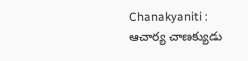Chanakyaniti : ఆచార్య చాణక్యుడు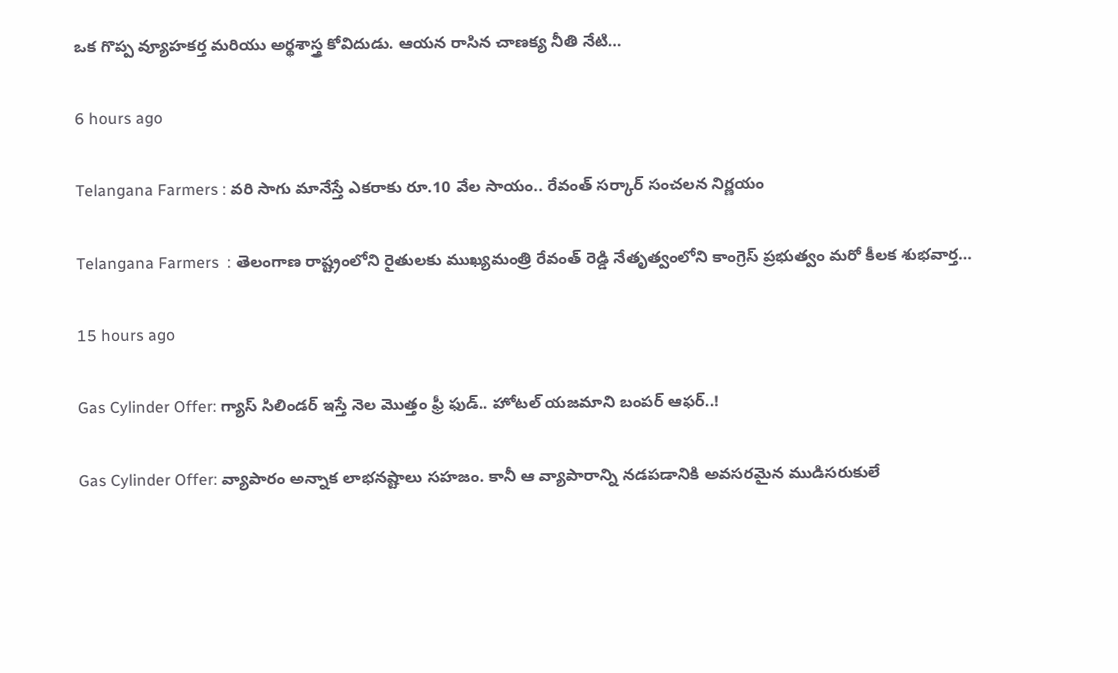ఒక గొప్ప వ్యూహకర్త మరియు అర్థశాస్త్ర కోవిదుడు. ఆయన రాసిన చాణక్య నీతి నేటి…

6 hours ago

Telangana Farmers : వరి సాగు మానేస్తే ఎకరాకు రూ.10 వేల సాయం.. రేవంత్ సర్కార్ సంచలన నిర్ణయం

Telangana Farmers  : తెలంగాణ రాష్ట్రంలోని రైతులకు ముఖ్యమంత్రి రేవంత్ రెడ్డి నేతృత్వంలోని కాంగ్రెస్ ప్రభుత్వం మరో కీలక శుభవార్త…

15 hours ago

Gas Cylinder Offer: గ్యాస్ సిలిండర్ ఇస్తే నెల మొత్తం ఫ్రీ ఫుడ్.. హోటల్ యజమాని బంపర్ ఆఫర్..!

Gas Cylinder Offer: వ్యాపారం అన్నాక లాభనష్టాలు సహజం. కానీ ఆ వ్యాపారాన్ని నడపడానికి అవసరమైన ముడిసరుకులే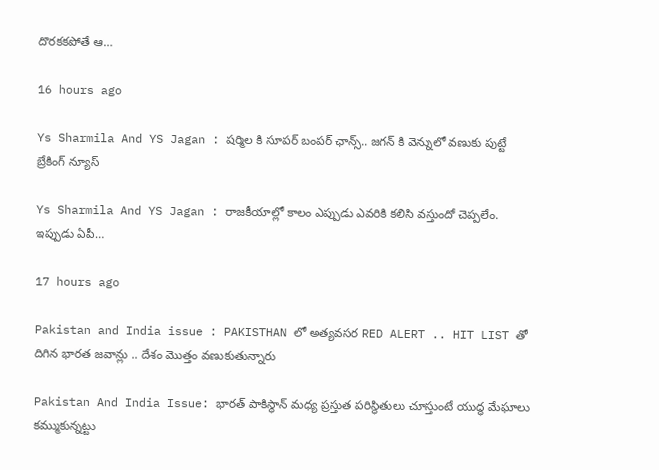దొరకకపోతే ఆ…

16 hours ago

Ys Sharmila And YS Jagan : షర్మిల కి సూపర్ బంపర్ ఛాన్స్.. జగన్ కి వెన్నులో వణుకు పుట్టే బ్రేకింగ్ న్యూస్

Ys Sharmila And YS Jagan : రాజకీయాల్లో కాలం ఎప్పుడు ఎవరికి కలిసి వస్తుందో చెప్పలేం. ఇప్పుడు ఏపీ…

17 hours ago

Pakistan and India issue : PAKISTHAN లో అత్యవసర RED ALERT .. HIT LIST తో దిగిన భారత జవాన్లు .. దేశం మొత్తం వణుకుతున్నారు

Pakistan And India Issue: భారత్ పాకిస్థాన్ మధ్య ప్రస్తుత పరిస్థితులు చూస్తుంటే యుద్ధ మేఘాలు కమ్ముకున్నట్టు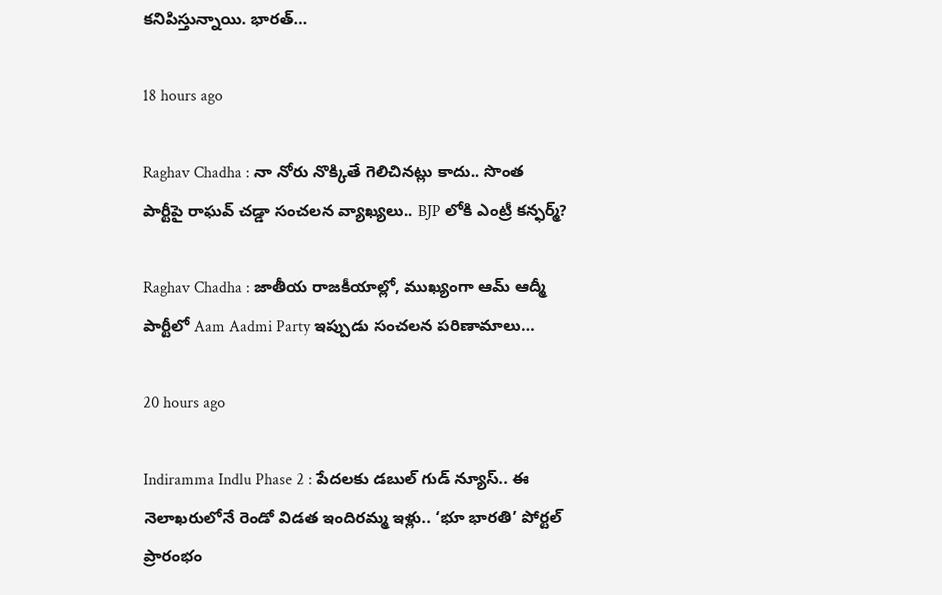కనిపిస్తున్నాయి. భారత్…

18 hours ago

Raghav Chadha : నా నోరు నొక్కితే గెలిచినట్లు కాదు.. సొంత పార్టీపై రాఘవ్‌ చడ్డా సంచలన వ్యాఖ్యలు.. BJP లోకి ఎంట్రీ కన్ఫర్మ్?

Raghav Chadha : జాతీయ రాజకీయాల్లో, ముఖ్యంగా ఆమ్ ఆద్మీ పార్టీలో Aam Aadmi Party ఇప్పుడు సంచలన పరిణామాలు…

20 hours ago

Indiramma Indlu Phase 2 : పేదలకు డబుల్ గుడ్ న్యూస్.. ఈ నెలాఖరులోనే రెండో విడత ఇందిరమ్మ ఇళ్లు.. ‘భూ భారతి’ పోర్టల్ ప్రారంభం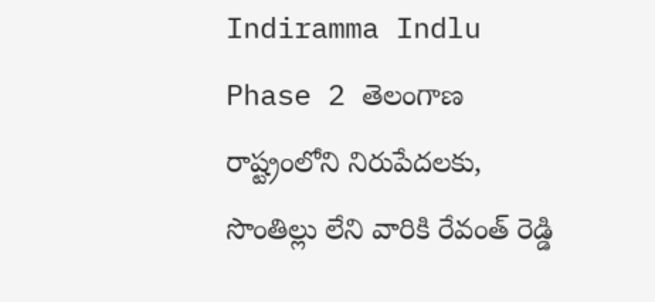Indiramma Indlu Phase 2 తెలంగాణ రాష్ట్రంలోని నిరుపేదలకు, సొంతిల్లు లేని వారికి రేవంత్ రెడ్డి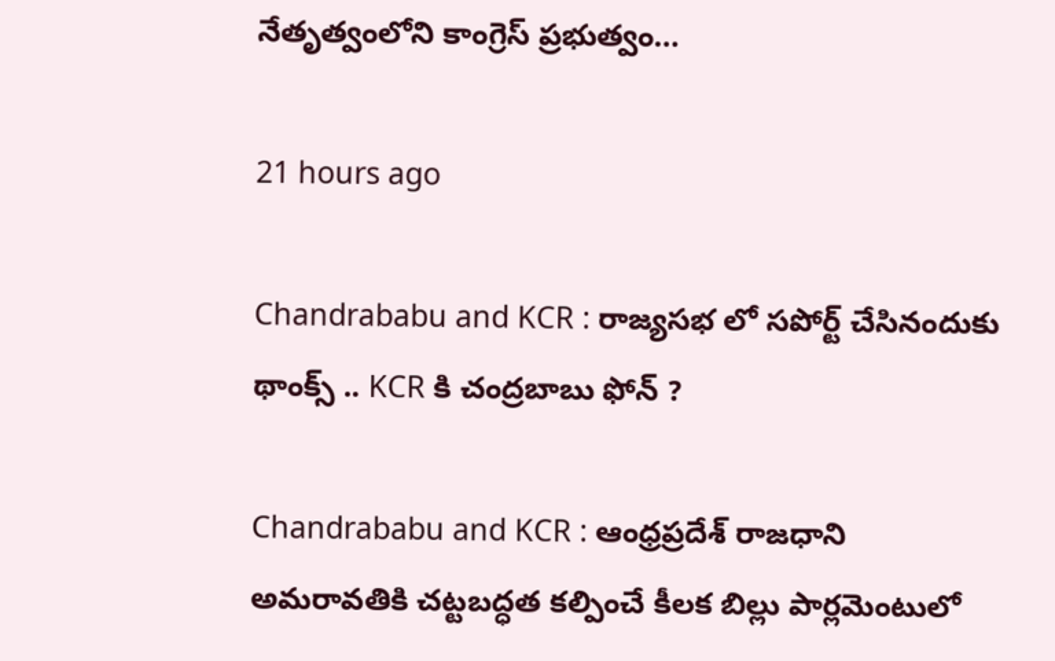నేతృత్వంలోని కాంగ్రెస్ ప్రభుత్వం…

21 hours ago

Chandrababu and KCR : రాజ్యసభ లో సపోర్ట్ చేసినందుకు థాంక్స్ .. KCR కి చంద్రబాబు ఫోన్ ?

Chandrababu and KCR : ఆంధ్రప్రదేశ్ రాజధాని అమరావతికి చట్టబద్ధత కల్పించే కీలక బిల్లు పార్లమెంటులో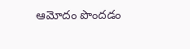ఆమోదం పొందడం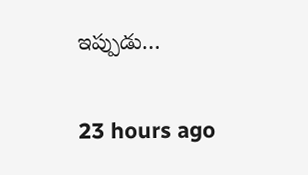ఇప్పుడు…

23 hours ago